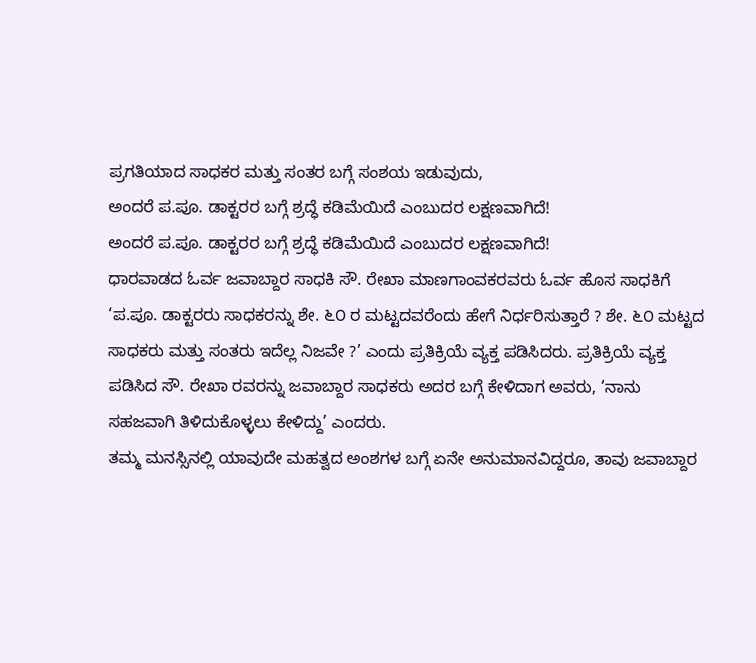ಪ್ರಗತಿಯಾದ ಸಾಧಕರ ಮತ್ತು ಸಂತರ ಬಗ್ಗೆ ಸಂಶಯ ಇಡುವುದು,
ಅಂದರೆ ಪ.ಪೂ. ಡಾಕ್ಟರರ ಬಗ್ಗೆ ಶ್ರದ್ಧೆ ಕಡಿಮೆಯಿದೆ ಎಂಬುದರ ಲಕ್ಷಣವಾಗಿದೆ!
ಅಂದರೆ ಪ.ಪೂ. ಡಾಕ್ಟರರ ಬಗ್ಗೆ ಶ್ರದ್ಧೆ ಕಡಿಮೆಯಿದೆ ಎಂಬುದರ ಲಕ್ಷಣವಾಗಿದೆ!
ಧಾರವಾಡದ ಓರ್ವ ಜವಾಬ್ದಾರ ಸಾಧಕಿ ಸೌ. ರೇಖಾ ಮಾಣಗಾಂವಕರವರು ಓರ್ವ ಹೊಸ ಸಾಧಕಿಗೆ ‘ಪ.ಪೂ. ಡಾಕ್ಟರರು ಸಾಧಕರನ್ನು ಶೇ. ೬೦ ರ ಮಟ್ಟದವರೆಂದು ಹೇಗೆ ನಿರ್ಧರಿಸುತ್ತಾರೆ ? ಶೇ. ೬೦ ಮಟ್ಟದ ಸಾಧಕರು ಮತ್ತು ಸಂತರು ಇದೆಲ್ಲ ನಿಜವೇ ?’ ಎಂದು ಪ್ರತಿಕ್ರಿಯೆ ವ್ಯಕ್ತ ಪಡಿಸಿದರು. ಪ್ರತಿಕ್ರಿಯೆ ವ್ಯಕ್ತ ಪಡಿಸಿದ ಸೌ. ರೇಖಾ ರವರನ್ನು ಜವಾಬ್ದಾರ ಸಾಧಕರು ಅದರ ಬಗ್ಗೆ ಕೇಳಿದಾಗ ಅವರು, ‘ನಾನು ಸಹಜವಾಗಿ ತಿಳಿದುಕೊಳ್ಳಲು ಕೇಳಿದ್ದು’ ಎಂದರು.
ತಮ್ಮ ಮನಸ್ಸಿನಲ್ಲಿ ಯಾವುದೇ ಮಹತ್ವದ ಅಂಶಗಳ ಬಗ್ಗೆ ಏನೇ ಅನುಮಾನವಿದ್ದರೂ, ತಾವು ಜವಾಬ್ದಾರ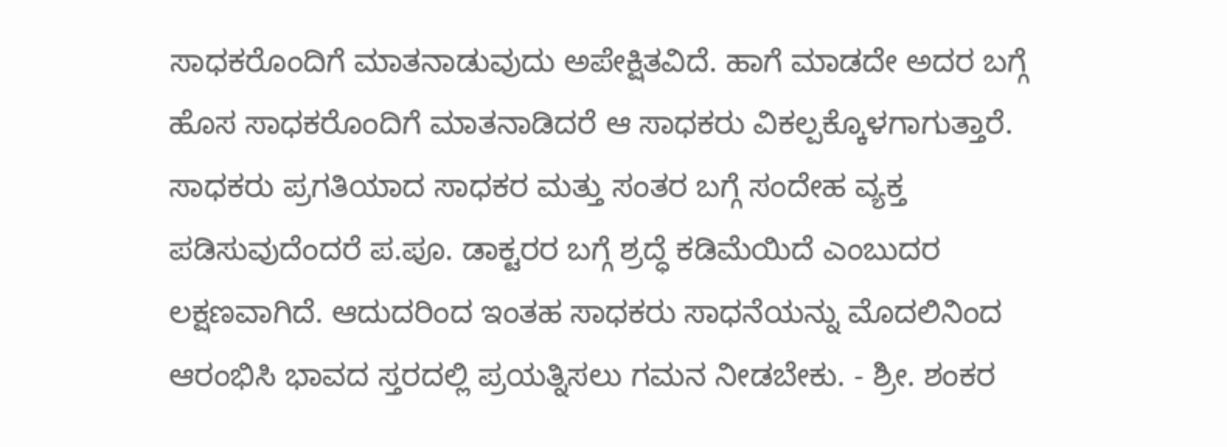ಸಾಧಕರೊಂದಿಗೆ ಮಾತನಾಡುವುದು ಅಪೇಕ್ಷಿತವಿದೆ. ಹಾಗೆ ಮಾಡದೇ ಅದರ ಬಗ್ಗೆ ಹೊಸ ಸಾಧಕರೊಂದಿಗೆ ಮಾತನಾಡಿದರೆ ಆ ಸಾಧಕರು ವಿಕಲ್ಪಕ್ಕೊಳಗಾಗುತ್ತಾರೆ. ಸಾಧಕರು ಪ್ರಗತಿಯಾದ ಸಾಧಕರ ಮತ್ತು ಸಂತರ ಬಗ್ಗೆ ಸಂದೇಹ ವ್ಯಕ್ತ ಪಡಿಸುವುದೆಂದರೆ ಪ.ಪೂ. ಡಾಕ್ಟರರ ಬಗ್ಗೆ ಶ್ರದ್ಧೆ ಕಡಿಮೆಯಿದೆ ಎಂಬುದರ ಲಕ್ಷಣವಾಗಿದೆ. ಆದುದರಿಂದ ಇಂತಹ ಸಾಧಕರು ಸಾಧನೆಯನ್ನು ಮೊದಲಿನಿಂದ ಆರಂಭಿಸಿ ಭಾವದ ಸ್ತರದಲ್ಲಿ ಪ್ರಯತ್ನಿಸಲು ಗಮನ ನೀಡಬೇಕು. - ಶ್ರೀ. ಶಂಕರ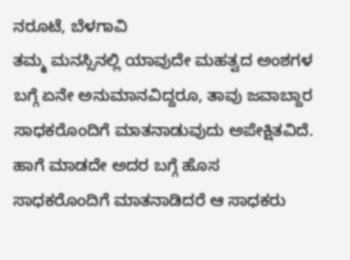ನರೂಟೆ, ಬೆಳಗಾವಿ
ತಮ್ಮ ಮನಸ್ಸಿನಲ್ಲಿ ಯಾವುದೇ ಮಹತ್ವದ ಅಂಶಗಳ ಬಗ್ಗೆ ಏನೇ ಅನುಮಾನವಿದ್ದರೂ, ತಾವು ಜವಾಬ್ದಾರ ಸಾಧಕರೊಂದಿಗೆ ಮಾತನಾಡುವುದು ಅಪೇಕ್ಷಿತವಿದೆ. ಹಾಗೆ ಮಾಡದೇ ಅದರ ಬಗ್ಗೆ ಹೊಸ ಸಾಧಕರೊಂದಿಗೆ ಮಾತನಾಡಿದರೆ ಆ ಸಾಧಕರು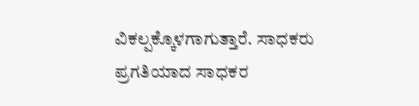ವಿಕಲ್ಪಕ್ಕೊಳಗಾಗುತ್ತಾರೆ. ಸಾಧಕರು ಪ್ರಗತಿಯಾದ ಸಾಧಕರ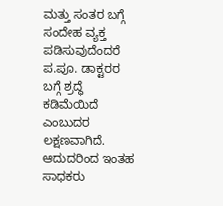ಮತ್ತು ಸಂತರ ಬಗ್ಗೆ ಸಂದೇಹ ವ್ಯಕ್ತ ಪಡಿಸುವುದೆಂದರೆ ಪ.ಪೂ. ಡಾಕ್ಟರರ ಬಗ್ಗೆ ಶ್ರದ್ಧೆ ಕಡಿಮೆಯಿದೆ ಎಂಬುದರ ಲಕ್ಷಣವಾಗಿದೆ. ಆದುದರಿಂದ ಇಂತಹ ಸಾಧಕರು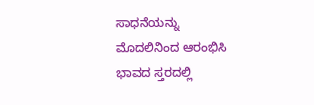ಸಾಧನೆಯನ್ನು ಮೊದಲಿನಿಂದ ಆರಂಭಿಸಿ ಭಾವದ ಸ್ತರದಲ್ಲಿ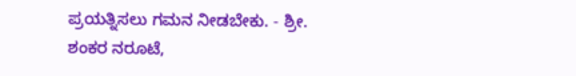ಪ್ರಯತ್ನಿಸಲು ಗಮನ ನೀಡಬೇಕು. - ಶ್ರೀ. ಶಂಕರ ನರೂಟೆ,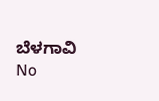ಬೆಳಗಾವಿ
No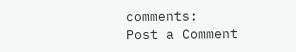comments:
Post a Comment